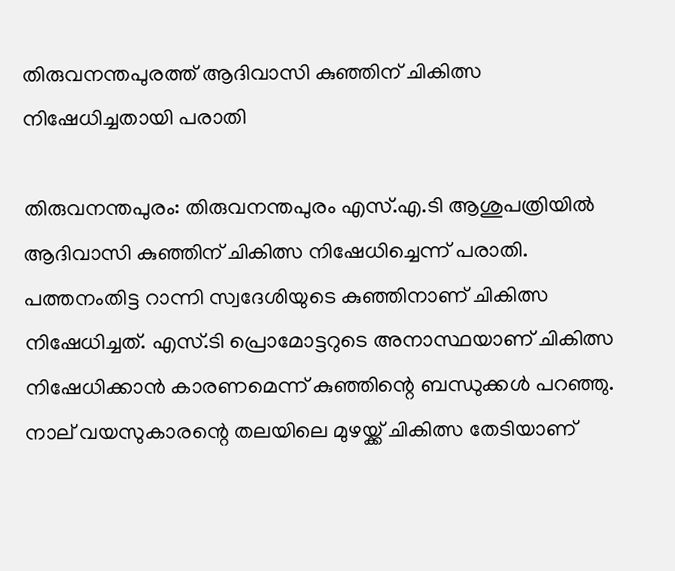തിരുവനന്തപുരത്ത് ആദിവാസി കുഞ്ഞിന് ചികിത്സ നിഷേധിച്ചതായി പരാതി

തിരുവനന്തപുരം: തിരുവനന്തപുരം എസ്.എ.ടി ആശുപത്രിയില്‍ ആദിവാസി കുഞ്ഞിന് ചികിത്സ നിഷേധിച്ചെന്ന് പരാതി. പത്തനംതിട്ട റാന്നി സ്വദേശിയുടെ കുഞ്ഞിനാണ് ചികിത്സ നിഷേധിച്ചത്. എസ്.ടി പ്രൊമോട്ടറുടെ അനാസ്ഥയാണ് ചികിത്സ നിഷേധിക്കാന്‍ കാരണമെന്ന് കുഞ്ഞിന്റെ ബന്ധുക്കള്‍ പറഞ്ഞു. നാല് വയസുകാരന്റെ തലയിലെ മുഴയ്ക്ക് ചികിത്സ തേടിയാണ്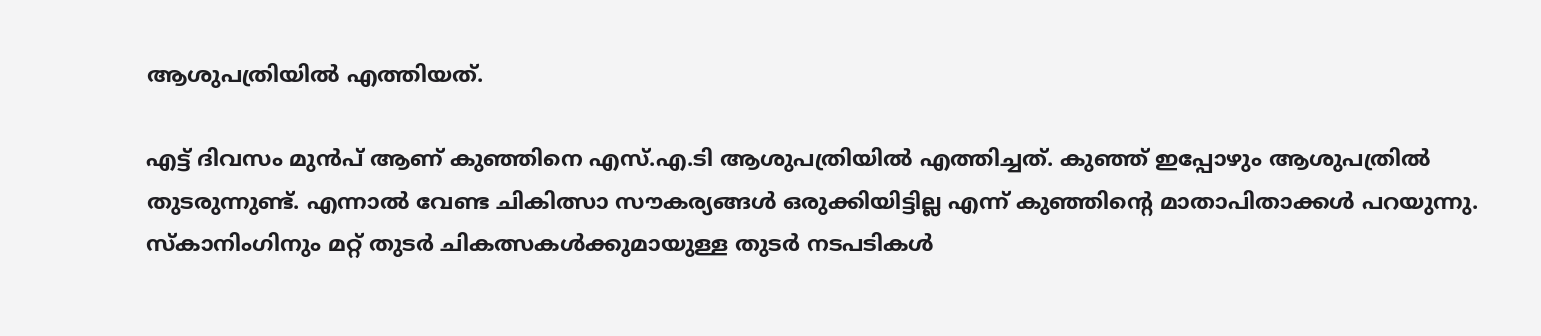ആശുപത്രിയില്‍ എത്തിയത്.

എട്ട് ദിവസം മുന്‍പ് ആണ് കുഞ്ഞിനെ എസ്.എ.ടി ആശുപത്രിയില്‍ എത്തിച്ചത്. കുഞ്ഞ് ഇപ്പോഴും ആശുപത്രില്‍ തുടരുന്നുണ്ട്. എന്നാല്‍ വേണ്ട ചികിത്സാ സൗകര്യങ്ങള്‍ ഒരുക്കിയിട്ടില്ല എന്ന് കുഞ്ഞിന്റെ മാതാപിതാക്കള്‍ പറയുന്നു. സ്‌കാനിംഗിനും മറ്റ് തുടര്‍ ചികത്സകള്‍ക്കുമായുള്ള തുടര്‍ നടപടികള്‍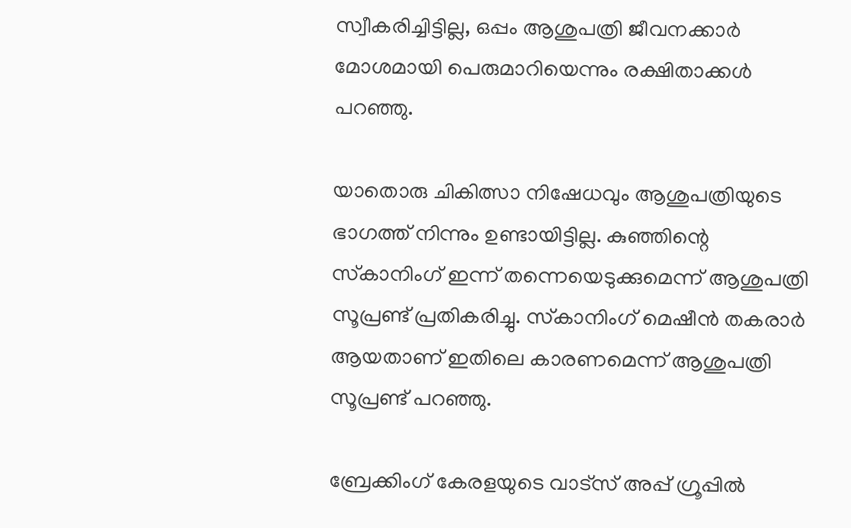സ്വീകരിച്ചിട്ടില്ല, ഒപ്പം ആശുപത്രി ജീവനക്കാര്‍ മോശമായി പെരുമാറിയെന്നും രക്ഷിതാക്കള്‍ പറഞ്ഞു.

യാതൊരു ചികിത്സാ നിഷേധവും ആശുപത്രിയുടെ ഭാഗത്ത് നിന്നും ഉണ്ടായിട്ടില്ല. കുഞ്ഞിന്റെ സ്‌കാനിംഗ് ഇന്ന് തന്നെയെടുക്കുമെന്ന് ആശുപത്രി സൂപ്രണ്ട് പ്രതികരിച്ചു. സ്‌കാനിംഗ് മെഷീന്‍ തകരാര്‍ ആയതാണ് ഇതിലെ കാരണമെന്ന് ആശുപത്രി സൂപ്രണ്ട് പറഞ്ഞു.

ബ്രേക്കിംഗ് കേരളയുടെ വാട്സ് അപ്പ് ഗ്രൂപ്പിൽ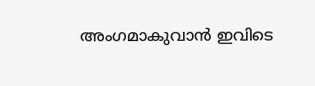അംഗമാകുവാൻ ഇവിടെ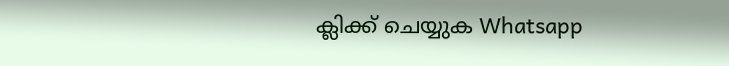ക്ലിക്ക് ചെയ്യുക Whatsapp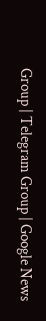Group | Telegram Group | Google News